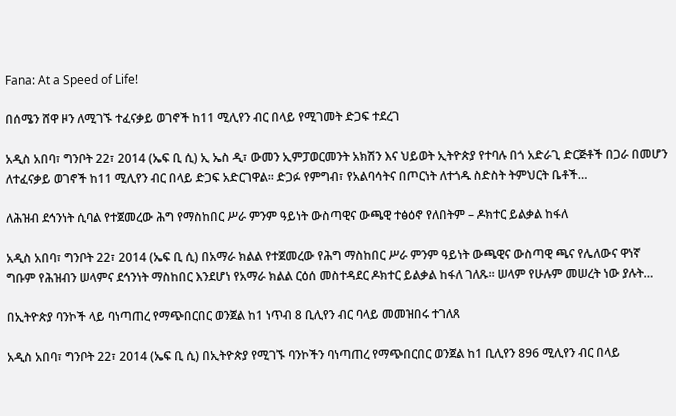Fana: At a Speed of Life!

በሰሜን ሸዋ ዞን ለሚገኙ ተፈናቃይ ወገኖች ከ11 ሚሊየን ብር በላይ የሚገመት ድጋፍ ተደረገ

አዲስ አበባ፣ ግንቦት 22፣ 2014 (ኤፍ ቢ ሲ) ኢ ኤስ ዲ፣ ውመን ኢምፓወርመንት አክሽን እና ህይወት ኢትዮጵያ የተባሉ በጎ አድራጊ ድርጅቶች በጋራ በመሆን ለተፈናቃይ ወገኖች ከ11 ሚሊየን ብር በላይ ድጋፍ አድርገዋል፡፡ ድጋፉ የምግብ፣ የአልባሳትና በጦርነት ለተጎዱ ስድስት ትምህርት ቤቶች…

ለሕዝብ ደኅንነት ሲባል የተጀመረው ሕግ የማስከበር ሥራ ምንም ዓይነት ውስጣዊና ውጫዊ ተፅዕኖ የለበትም – ዶክተር ይልቃል ከፋለ

አዲስ አበባ፣ ግንቦት 22፣ 2014 (ኤፍ ቢ ሲ) በአማራ ክልል የተጀመረው የሕግ ማስከበር ሥራ ምንም ዓይነት ውጫዊና ውስጣዊ ጫና የሌለውና ዋነኛ ግቡም የሕዝብን ሠላምና ደኅንነት ማስከበር እንደሆነ የአማራ ክልል ርዕሰ መስተዳደር ዶክተር ይልቃል ከፋለ ገለጹ። ሠላም የሁሉም መሠረት ነው ያሉት…

በኢትዮጵያ ባንኮች ላይ ባነጣጠረ የማጭበርበር ወንጀል ከ1 ነጥብ 8 ቢሊየን ብር ባላይ መመዝበሩ ተገለጸ

አዲስ አበባ፣ ግንቦት 22፣ 2014 (ኤፍ ቢ ሲ) በኢትዮጵያ የሚገኙ ባንኮችን ባነጣጠረ የማጭበርበር ወንጀል ከ1 ቢሊየን 896 ሚሊየን ብር በላይ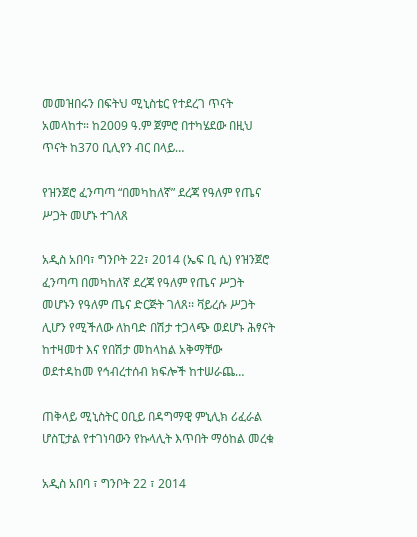መመዝበሩን በፍትህ ሚኒስቴር የተደረገ ጥናት አመላከተ። ከ2009 ዓ.ም ጀምሮ በተካሄደው በዚህ ጥናት ከ370 ቢሊየን ብር በላይ…

የዝንጀሮ ፈንጣጣ “በመካከለኛ” ደረጃ የዓለም የጤና ሥጋት መሆኑ ተገለጸ

አዲስ አበባ፣ ግንቦት 22፣ 2014 (ኤፍ ቢ ሲ) የዝንጀሮ ፈንጣጣ በመካከለኛ ደረጃ የዓለም የጤና ሥጋት መሆኑን የዓለም ጤና ድርጅት ገለጸ፡፡ ቫይረሱ ሥጋት ሊሆን የሚችለው ለከባድ በሽታ ተጋላጭ ወደሆኑ ሕፃናት ከተዛመተ እና የበሽታ መከላከል አቅማቸው ወደተዳከመ የኅብረተሰብ ክፍሎች ከተሠራጨ…

ጠቅላይ ሚኒስትር ዐቢይ በዳግማዊ ምኒሊክ ሪፈራል ሆስፒታል የተገነባውን የኩላሊት እጥበት ማዕከል መረቁ

አዲስ አበባ ፣ ግንቦት 22 ፣ 2014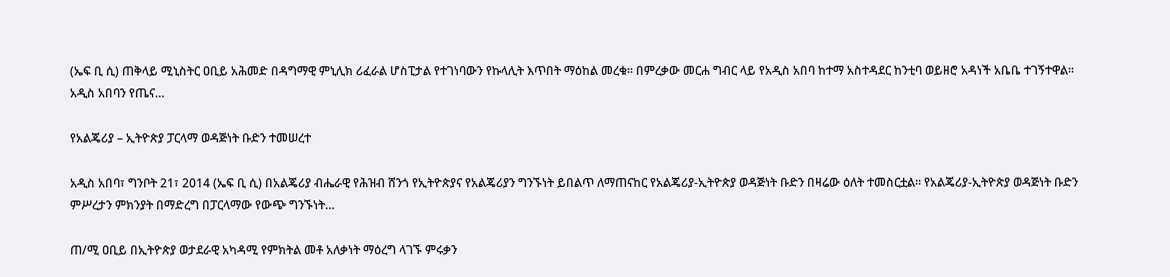(ኤፍ ቢ ሲ) ጠቅላይ ሚኒስትር ዐቢይ አሕመድ በዳግማዊ ምኒሊክ ሪፈራል ሆስፒታል የተገነባውን የኩላሊት እጥበት ማዕከል መረቁ። በምረቃው መርሐ ግብር ላይ የአዲስ አበባ ከተማ አስተዳደር ከንቲባ ወይዘሮ አዳነች አቤቤ ተገኝተዋል። አዲስ አበባን የጤና…

የአልጄሪያ – ኢትዮጵያ ፓርላማ ወዳጅነት ቡድን ተመሠረተ

አዲስ አበባ፣ ግንቦት 21፣ 2014 (ኤፍ ቢ ሲ) በአልጄሪያ ብሔራዊ የሕዝብ ሸንጎ የኢትዮጵያና የአልጄሪያን ግንኙነት ይበልጥ ለማጠናከር የአልጄሪያ-ኢትዮጵያ ወዳጅነት ቡድን በዛሬው ዕለት ተመስርቷል። የአልጄሪያ-ኢትዮጵያ ወዳጅነት ቡድን ምሥረታን ምክንያት በማድረግ በፓርላማው የውጭ ግንኙነት…

ጠ/ሚ ዐቢይ በኢትዮጵያ ወታደራዊ አካዳሚ የምክትል መቶ አለቃነት ማዕረግ ላገኙ ምሩቃን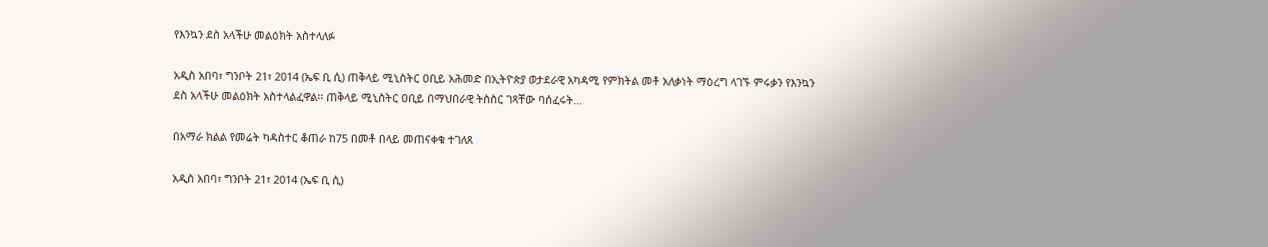የእንኳን ደስ አላችሁ መልዕክት አስተላለፉ

አዲስ አበባ፣ ግንቦት 21፣ 2014 (ኤፍ ቢ ሲ) ጠቅላይ ሚኒስትር ዐቢይ አሕመድ በኢትዮጵያ ወታደራዊ አካዳሚ የምክትል መቶ አለቃነት ማዕረግ ላገኙ ምሩቃን የእንኳን ደስ አላችሁ መልዕክት አስተላልፈዋል፡፡ ጠቅላይ ሚኒስትር ዐቢይ በማህበራዊ ትስስር ገጻቸው ባሰፈሩት…

በአማራ ክልል የመሬት ካዳስተር ቆጠራ ከ75 በመቶ በላይ መጠናቀቁ ተገለጸ

አዲስ አበባ፣ ግንቦት 21፣ 2014 (ኤፍ ቢ ሲ)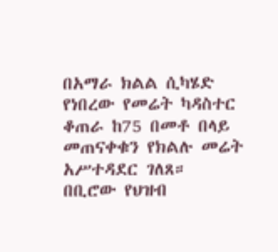በአማራ ክልል ሲካሄድ የነበረው የመሬት ካዳስተር ቆጠራ ከ75 በመቶ በላይ መጠናቀቁን የክልሉ መሬት አሥተዳደር ገለጸ። በቢሮው የህዝብ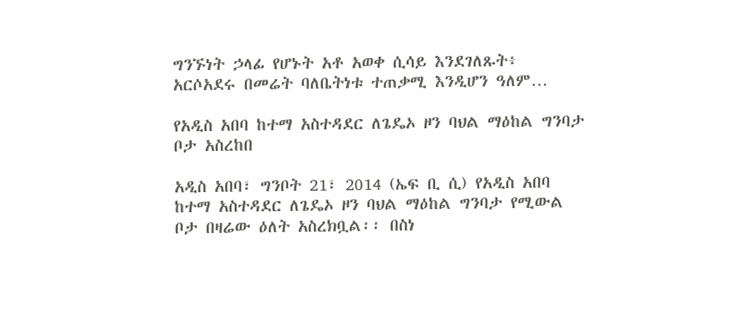ግንኙነት ኃላፊ የሆኑት አቶ አወቀ ሲሳይ እንደገለጹት፥ አርሶአደሩ በመሬት ባለቤትነቱ ተጠቃሚ እንዲሆን ዓለም…

የአዲስ አበባ ከተማ አስተዳደር ለጌዴኦ ዞን ባህል ማዕከል ግንባታ ቦታ አስረከበ

አዲስ አበባ፣ ግንቦት 21፣ 2014 (ኤፍ ቢ ሲ) የአዲስ አበባ ከተማ አስተዳደር ለጌዴኦ ዞን ባህል ማዕከል ግንባታ የሚውል ቦታ በዛሬው ዕለት አስረክቧል፡፡ በስነ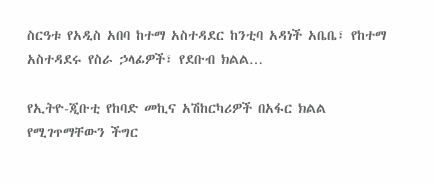ስርዓቱ የአዲስ አበባ ከተማ አስተዳደር ከንቲባ አዳነች አቤቤ፣ የከተማ አስተዳደሩ የስራ ኃላፊዎች፣ የደቡብ ክልል…

የኢትዮ-ጂቡቲ የከባድ መኪና አሽከርካሪዎች በአፋር ክልል የሚገጥማቸውን ችግር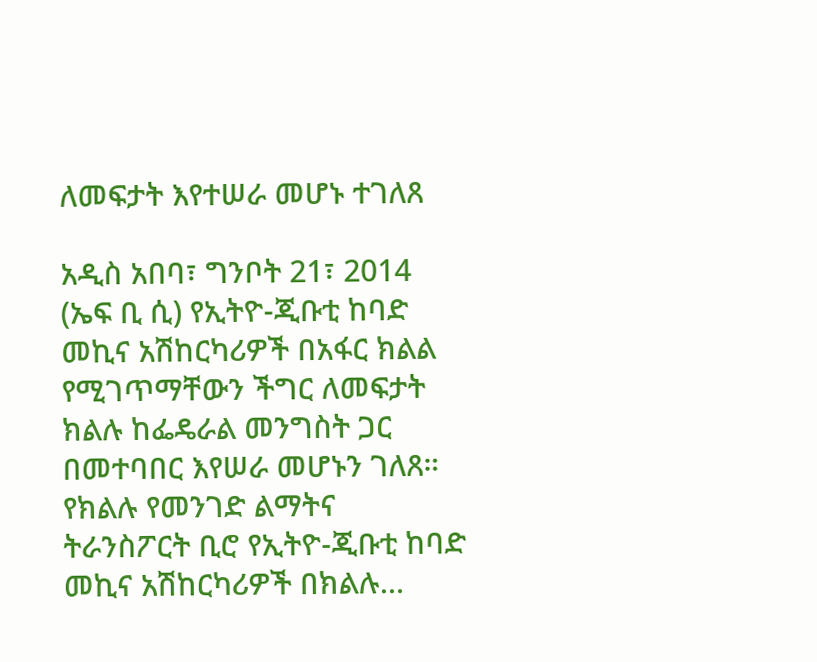ለመፍታት እየተሠራ መሆኑ ተገለጸ

አዲስ አበባ፣ ግንቦት 21፣ 2014 (ኤፍ ቢ ሲ) የኢትዮ-ጂቡቲ ከባድ መኪና አሽከርካሪዎች በአፋር ክልል የሚገጥማቸውን ችግር ለመፍታት ክልሉ ከፌዴራል መንግስት ጋር በመተባበር እየሠራ መሆኑን ገለጸ። የክልሉ የመንገድ ልማትና ትራንስፖርት ቢሮ የኢትዮ-ጂቡቲ ከባድ መኪና አሽከርካሪዎች በክልሉ…